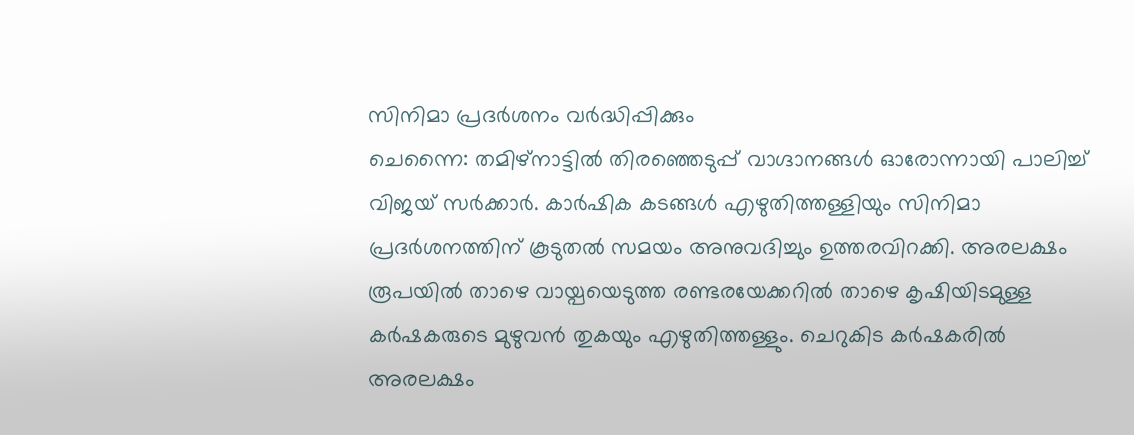സിനിമാ പ്രദർശനം വർദ്ധിപ്പിക്കും
ചെന്നൈ: തമിഴ്നാട്ടിൽ തിരഞ്ഞെടുപ്പ് വാഗ്ദാനങ്ങൾ ഓരോന്നായി പാലിച്ച് വിജയ് സർക്കാർ. കാർഷിക കടങ്ങൾ എഴുതിത്തള്ളിയും സിനിമാ പ്രദർശനത്തിന് കൂടുതൽ സമയം അനുവദിച്ചും ഉത്തരവിറക്കി. അരലക്ഷം രൂപയിൽ താഴെ വായ്പയെടുത്ത രണ്ടരയേക്കറിൽ താഴെ കൃഷിയിടമുള്ള കർഷകരുടെ മുഴുവൻ തുകയും എഴുതിത്തള്ളും. ചെറുകിട കർഷകരിൽ അരലക്ഷം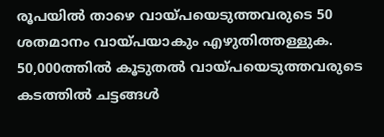രൂപയിൽ താഴെ വായ്പയെടുത്തവരുടെ 50 ശതമാനം വായ്പയാകും എഴുതിത്തള്ളുക. 50,000ത്തിൽ കൂടുതൽ വായ്പയെടുത്തവരുടെ കടത്തിൽ ചട്ടങ്ങൾ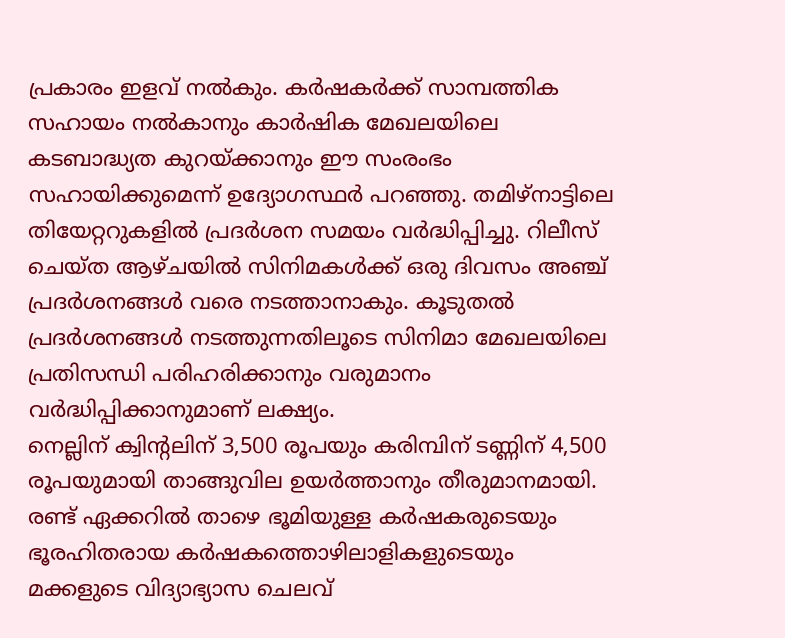പ്രകാരം ഇളവ് നൽകും. കർഷകർക്ക് സാമ്പത്തിക സഹായം നൽകാനും കാർഷിക മേഖലയിലെ കടബാദ്ധ്യത കുറയ്ക്കാനും ഈ സംരംഭം സഹായിക്കുമെന്ന് ഉദ്യോഗസ്ഥർ പറഞ്ഞു. തമിഴ്നാട്ടിലെ തിയേറ്ററുകളിൽ പ്രദർശന സമയം വർദ്ധിപ്പിച്ചു. റിലീസ് ചെയ്ത ആഴ്ചയിൽ സിനിമകൾക്ക് ഒരു ദിവസം അഞ്ച് പ്രദർശനങ്ങൾ വരെ നടത്താനാകും. കൂടുതൽ പ്രദർശനങ്ങൾ നടത്തുന്നതിലൂടെ സിനിമാ മേഖലയിലെ പ്രതിസന്ധി പരിഹരിക്കാനും വരുമാനം വർദ്ധിപ്പിക്കാനുമാണ് ലക്ഷ്യം.
നെല്ലിന് ക്വിന്റലിന് 3,500 രൂപയും കരിമ്പിന് ടണ്ണിന് 4,500 രൂപയുമായി താങ്ങുവില ഉയർത്താനും തീരുമാനമായി. രണ്ട് ഏക്കറിൽ താഴെ ഭൂമിയുള്ള കർഷകരുടെയും ഭൂരഹിതരായ കർഷകത്തൊഴിലാളികളുടെയും മക്കളുടെ വിദ്യാഭ്യാസ ചെലവ്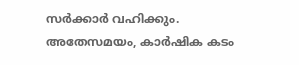സർക്കാർ വഹിക്കും.
അതേസമയം, കാർഷിക കടം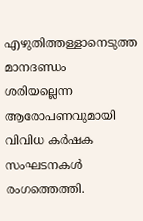എഴുതിത്തള്ളാനെടുത്ത മാനദണ്ഡം ശരിയല്ലെന്ന ആരോപണവുമായി വിവിധ കർഷക സംഘടനകൾ രംഗത്തെത്തി.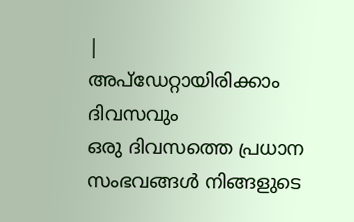|
അപ്ഡേറ്റായിരിക്കാം ദിവസവും
ഒരു ദിവസത്തെ പ്രധാന സംഭവങ്ങൾ നിങ്ങളുടെ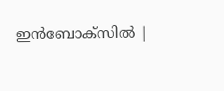ഇൻബോക്സിൽ |